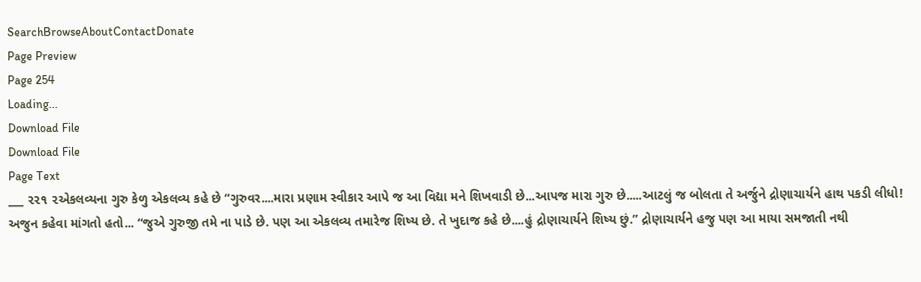SearchBrowseAboutContactDonate
Page Preview
Page 254
Loading...
Download File
Download File
Page Text
___ ૨૨૧ ૨એકલવ્યના ગુરુ કેળુ એકલવ્ય કહે છે “ગુરુવર....મારા પ્રણામ સ્વીકાર આપે જ આ વિદ્યા મને શિખવાડી છે...આપજ મારા ગુરુ છે.....આટલું જ બોલતા તે અર્જુને દ્રોણાચાર્યને હાથ પકડી લીધો! અજુન કહેવા માંગતો હતો... “જુએ ગુરુજી તમે ના પાડે છે. પણ આ એકલવ્ય તમારેજ શિષ્ય છે. તે ખુદાજ કહે છે....હું દ્રોણાચાર્યને શિષ્ય છું.” દ્રોણાચાર્યને હજુ પણ આ માયા સમજાતી નથી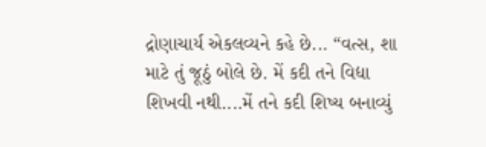દ્રોણાચાર્ય એકલવ્યને કહે છે... “વત્સ, શા માટે તું જૂઠું બોલે છે. મેં કદી તને વિદ્યા શિખવી નથી....મેં તને કદી શિષ્ય બનાવ્યું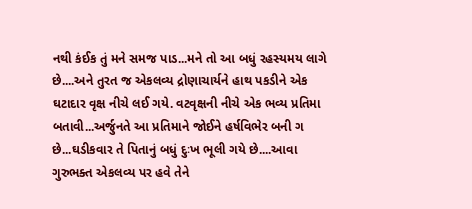નથી કંઈક તું મને સમજ પાડ...મને તો આ બધું રહસ્યમય લાગે છે....અને તુરત જ એકલવ્ય દ્રોણાચાર્યને હાથ પકડીને એક ઘટાદાર વૃક્ષ નીચે લઈ ગયે. વટવૃક્ષની નીચે એક ભવ્ય પ્રતિમા બતાવી...અર્જુનતે આ પ્રતિમાને જોઈને હર્ષવિભેર બની ગ છે...ઘડીકવાર તે પિતાનું બધું દુઃખ ભૂલી ગયે છે....આવા ગુરુભક્ત એકલવ્ય પર હવે તેને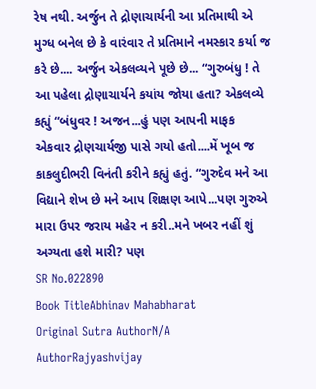રેષ નથી. અર્જુન તે દ્રોણાચાર્યની આ પ્રતિમાથી એ મુગ્ધ બનેલ છે કે વારંવાર તે પ્રતિમાને નમસ્કાર કર્યા જ કરે છે.... અર્જુન એકલવ્યને પૂછે છે... “ગુરુબંધુ ! તે આ પહેલા દ્રોણાચાર્યને કયાંય જોયા હતા? એકલવ્યે કહ્યું “બંધુવર ! અજન...હું પણ આપની માફક એકવાર દ્રોણચાર્યજી પાસે ગયો હતો....મેં ખૂબ જ કાકલુદીભરી વિનંતી કરીને કહ્યું હતું. “ગુરુદેવ મને આ વિદ્યાને શેખ છે મને આપ શિક્ષણ આપે...પણ ગુરુએ મારા ઉપર જરાય મહેર ન કરી..મને ખબર નહીં શું અગ્યતા હશે મારી? પણ
SR No.022890
Book TitleAbhinav Mahabharat
Original Sutra AuthorN/A
AuthorRajyashvijay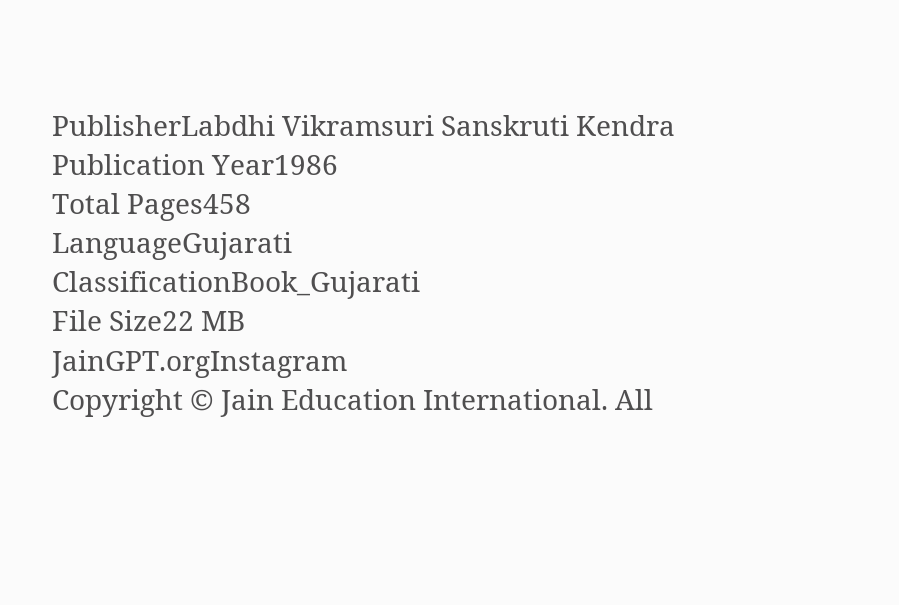PublisherLabdhi Vikramsuri Sanskruti Kendra
Publication Year1986
Total Pages458
LanguageGujarati
ClassificationBook_Gujarati
File Size22 MB
JainGPT.orgInstagram
Copyright © Jain Education International. All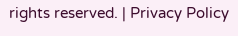rights reserved. | Privacy Policy